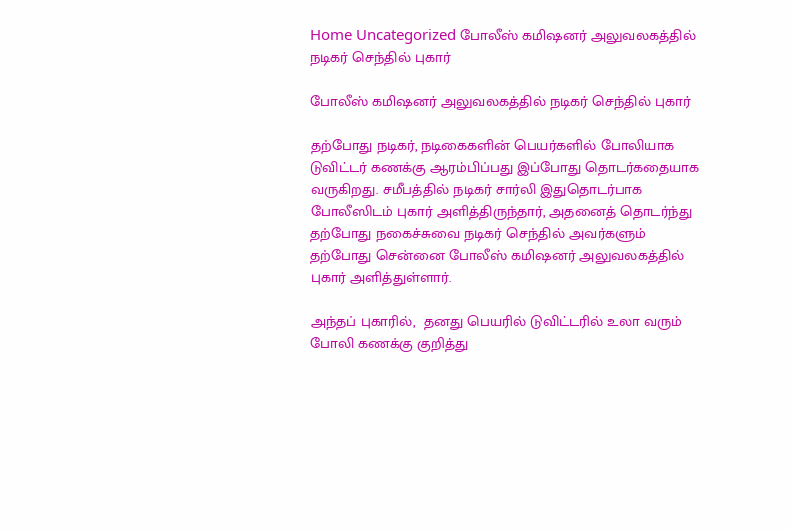Home Uncategorized போலீஸ் கமிஷனர் அலுவலகத்தில் நடிகர் செந்தில் புகார்

போலீஸ் கமிஷனர் அலுவலகத்தில் நடிகர் செந்தில் புகார்

தற்போது நடிகர், நடிகைகளின் பெயர்களில் போலியாக டுவிட்டர் கணக்கு ஆரம்பிப்பது இப்போது தொடர்கதையாக வருகிறது. சமீபத்தில் நடிகர் சார்லி இதுதொடர்பாக போலீஸிடம் புகார் அளித்திருந்தார், அதனைத் தொடர்ந்து தற்போது நகைச்சுவை நடிகர் செந்தில் அவர்களும் தற்போது சென்னை போலீஸ் கமிஷனர் அலுவலகத்தில் புகார் அளித்துள்ளார்.

அந்தப் புகாரில்,  தனது பெயரில் டுவிட்டரில் உலா வரும் போலி கணக்கு குறித்து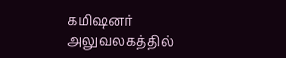கமிஷனர் அலுவலகத்தில்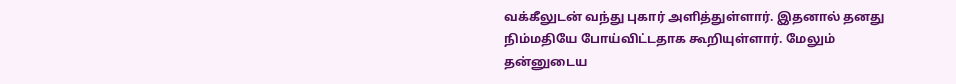வக்கீலுடன் வந்து புகார் அளித்துள்ளார். இதனால் தனது நிம்மதியே போய்விட்டதாக கூறியுள்ளார். மேலும் தன்னுடைய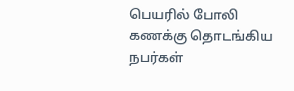பெயரில் போலி கணக்கு தொடங்கிய நபர்கள்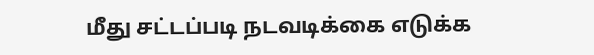மீது சட்டப்படி நடவடிக்கை எடுக்க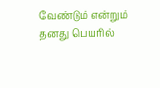வேண்டும் என்றும் தனது பெயரில்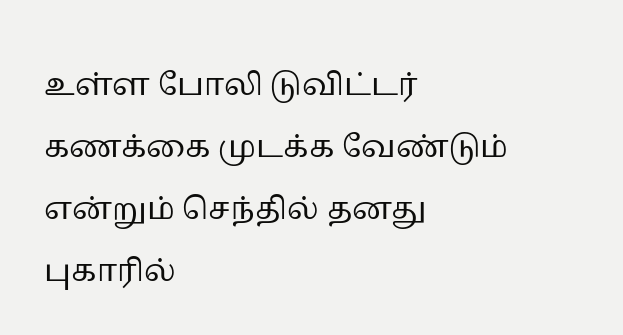உள்ள போலி டுவிட்டர் கணக்கை முடக்க வேண்டும் என்றும் செந்தில் தனது புகாரில்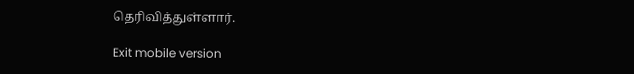தெரிவித்துள்ளார்.

Exit mobile version